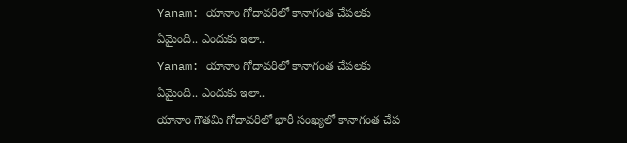Yanam: యానాం గోదావరిలో కానాగంత చేపలకు ఏమైంది.. ఎందుకు ఇలా..
Yanam: యానాం గోదావరిలో కానాగంత చేపలకు ఏమైంది.. ఎందుకు ఇలా..
యానాం గౌతమి గోదావరిలో భారీ సంఖ్యలో కానాగంత చేప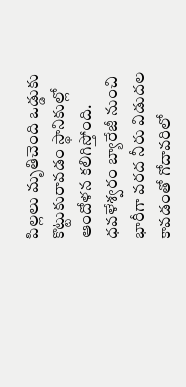పిల్లలు మృతిచెంది ఒడ్డుకు కొట్టుకురావడం స్థానికుల్లో ఆందోళన కలిగిస్తోంది. ధవళేశ్వరం బ్యారేజీ నుంచి భారీగా వరద నీరు విడుదల కావడంతో గోదావరిలో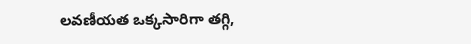లవణీయత ఒక్కసారిగా తగ్గి,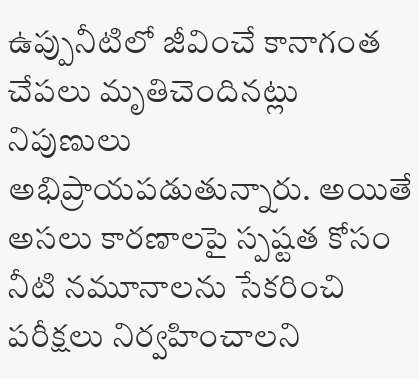ఉప్పునీటిలో జీవించే కానాగంత చేపలు మృతిచెందినట్లు నిపుణులు అభిప్రాయపడుతున్నారు. అయితే అసలు కారణాలపై స్పష్టత కోసం నీటి నమూనాలను సేకరించి పరీక్షలు నిర్వహించాలని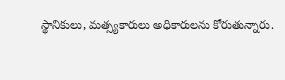స్థానికులు, మత్స్యకారులు అధికారులను కోరుతున్నారు.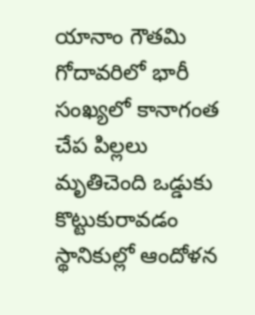యానాం గౌతమి గోదావరిలో భారీ సంఖ్యలో కానాగంత చేప పిల్లలు మృతిచెంది ఒడ్డుకు కొట్టుకురావడం స్థానికుల్లో ఆందోళన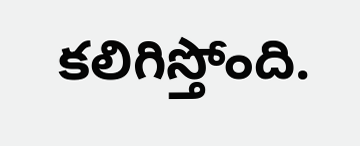కలిగిస్తోంది.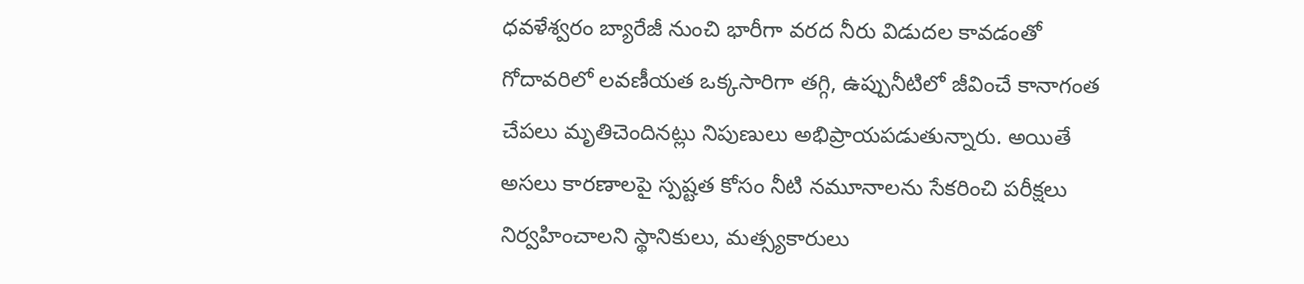ధవళేశ్వరం బ్యారేజీ నుంచి భారీగా వరద నీరు విడుదల కావడంతో గోదావరిలో లవణీయత ఒక్కసారిగా తగ్గి, ఉప్పునీటిలో జీవించే కానాగంత చేపలు మృతిచెందినట్లు నిపుణులు అభిప్రాయపడుతున్నారు. అయితే అసలు కారణాలపై స్పష్టత కోసం నీటి నమూనాలను సేకరించి పరీక్షలు నిర్వహించాలని స్థానికులు, మత్స్యకారులు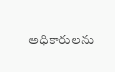అధికారులను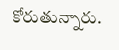కోరుతున్నారు.